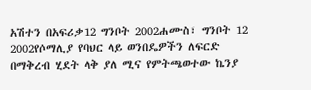አሽተን በአፍሪቃ12 ግንቦት 2002ሐሙስ፣ ግንቦት 12 2002የሶማሊያ የባህር ላይ ወንበዴዎችን ለፍርድ በማቅረብ ሂደት ላቅ ያለ ሚና የምትጫወተው ኬንያ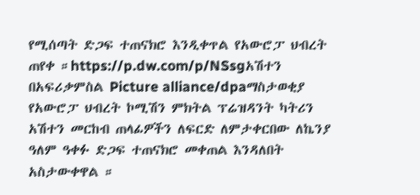የሚሰጣት ድጋፍ ተጠናክሮ እንዲቀጥል የአውሮፓ ህብረት ጠየቀ ።https://p.dw.com/p/NSsgአሽተን በአፍሪቃምስል Picture alliance/dpaማስታወቂያ የአውሮፓ ህብረት ኮሚሽን ምክትል ፕሬዝዳንት ካትሪን አሽተን መርከብ ጠላፊዎችን ለፍርድ ለምታቀርበው ለኬንያ ዓለም ዓቀፉ ድጋፍ ተጠናክሮ መቀጠል እንዳለበት አስታውቀዋል ።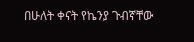በሁለት ቀናት የኬንያ ጉብኛቸው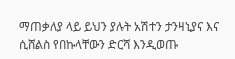ማጠቃለያ ላይ ይህን ያሉት አሽተን ታንዛኒያና እና ሲሸልስ የበኩላቸውን ድርሻ እንዲወጡ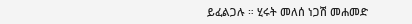ይፈልጋሉ ። ሂሩት መለሰ ነጋሽ መሐመድ